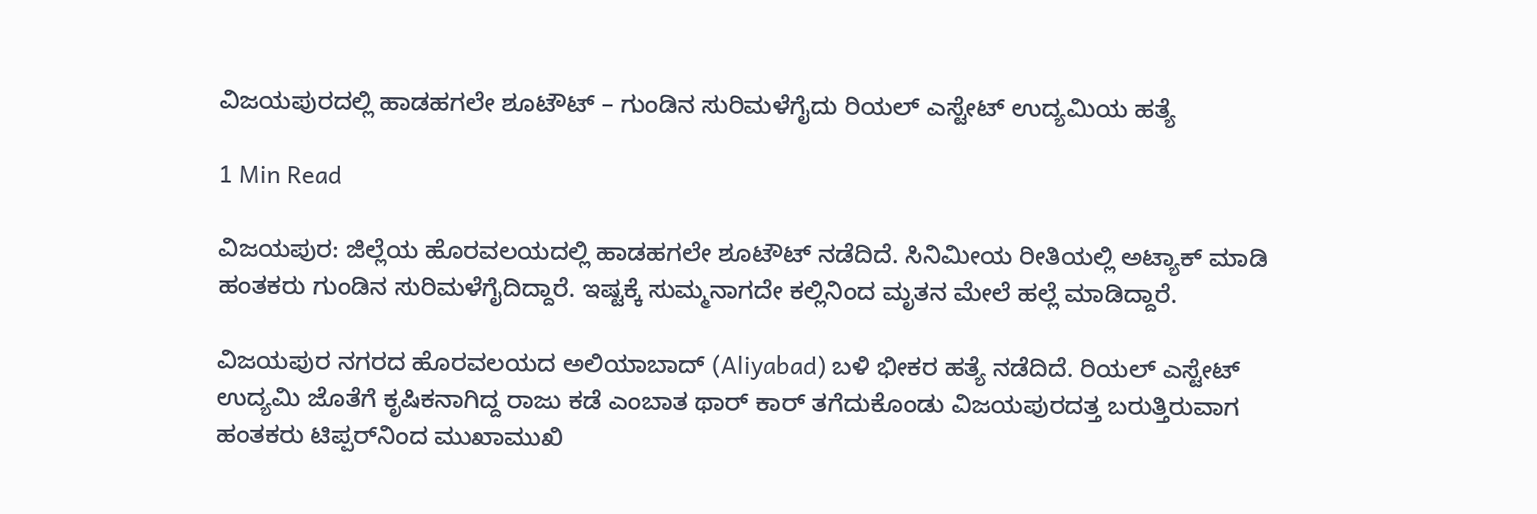ವಿಜಯಪುರದಲ್ಲಿ ಹಾಡಹಗಲೇ ಶೂಟೌಟ್ – ಗುಂಡಿನ ಸುರಿಮಳೆಗೈದು ರಿಯಲ್ ಎಸ್ಟೇಟ್ ಉದ್ಯಮಿಯ ಹತ್ಯೆ

1 Min Read

ವಿಜಯಪುರ: ಜಿಲ್ಲೆಯ ಹೊರವಲಯದಲ್ಲಿ ಹಾಡಹಗಲೇ ಶೂಟೌಟ್ ನಡೆದಿದೆ. ಸಿನಿಮೀಯ ರೀತಿಯಲ್ಲಿ ಅಟ್ಯಾಕ್ ಮಾಡಿ ಹಂತಕರು ಗುಂಡಿನ ಸುರಿಮಳೆಗೈದಿದ್ದಾರೆ. ಇಷ್ಟಕ್ಕೆ ಸುಮ್ಮನಾಗದೇ ಕಲ್ಲಿನಿಂದ ಮೃತನ ಮೇಲೆ ಹಲ್ಲೆ ಮಾಡಿದ್ದಾರೆ.

ವಿಜಯಪುರ ನಗರದ ಹೊರವಲಯದ ಅಲಿಯಾಬಾದ್ (Aliyabad) ಬಳಿ ಭೀಕರ ಹತ್ಯೆ ನಡೆದಿದೆ. ರಿಯಲ್ ಎಸ್ಟೇಟ್ ಉದ್ಯಮಿ ಜೊತೆಗೆ ಕೃಷಿಕನಾಗಿದ್ದ ರಾಜು ಕಡೆ ಎಂಬಾತ ಥಾರ್ ಕಾರ್ ತಗೆದುಕೊಂಡು ವಿಜಯಪುರದತ್ತ ಬರುತ್ತಿರುವಾಗ ಹಂತಕರು ಟಿಪ್ಪರ್‌ನಿಂದ ಮುಖಾಮುಖಿ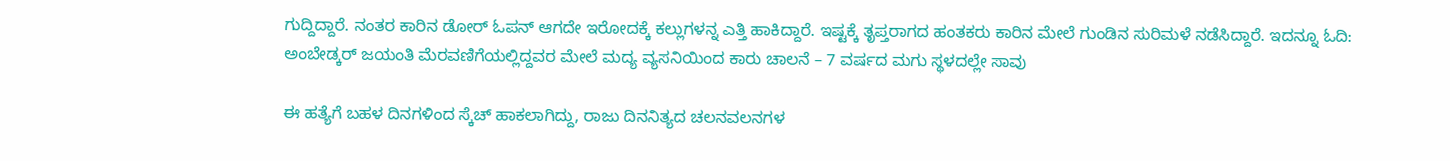ಗುದ್ದಿದ್ದಾರೆ. ನಂತರ ಕಾರಿನ ಡೋರ್ ಓಪನ್ ಆಗದೇ ಇರೋದಕ್ಕೆ ಕಲ್ಲುಗಳನ್ನ ಎತ್ತಿ ಹಾಕಿದ್ದಾರೆ. ಇಷ್ಟಕ್ಕೆ ತೃಪ್ತರಾಗದ ಹಂತಕರು ಕಾರಿನ ಮೇಲೆ ಗುಂಡಿನ ಸುರಿಮಳೆ ನಡೆಸಿದ್ದಾರೆ. ಇದನ್ನೂ ಓದಿ: ಅಂಬೇಡ್ಕರ್‌ ಜಯಂತಿ ಮೆರವಣಿಗೆಯಲ್ಲಿದ್ದವರ ಮೇಲೆ ಮದ್ಯ ವ್ಯಸನಿಯಿಂದ ಕಾರು ಚಾಲನೆ – 7 ವರ್ಷದ ಮಗು ಸ್ಥಳದಲ್ಲೇ ಸಾವು

ಈ ಹತ್ಯೆಗೆ ಬಹಳ ದಿನಗಳಿಂದ ಸ್ಕೆಚ್ ಹಾಕಲಾಗಿದ್ದು, ರಾಜು ದಿನನಿತ್ಯದ ಚಲನವಲನಗಳ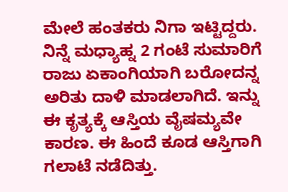ಮೇಲೆ ಹಂತಕರು ನಿಗಾ ಇಟ್ಟಿದ್ದರು. ನಿನ್ನೆ ಮಧ್ಯಾಹ್ನ 2 ಗಂಟೆ ಸುಮಾರಿಗೆ ರಾಜು ಏಕಾಂಗಿಯಾಗಿ ಬರೋದನ್ನ ಅರಿತು ದಾಳಿ ಮಾಡಲಾಗಿದೆ. ಇನ್ನು ಈ ಕೃತ್ಯಕ್ಕೆ ಆಸ್ತಿಯ ವೈಷಮ್ಯವೇ ಕಾರಣ. ಈ ಹಿಂದೆ ಕೂಡ ಆಸ್ತಿಗಾಗಿ ಗಲಾಟೆ ನಡೆದಿತ್ತು.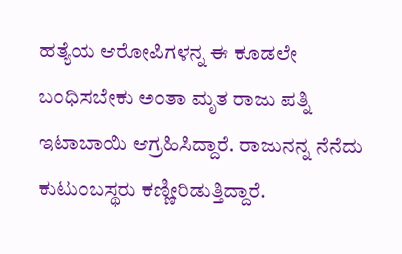ಹತ್ಯೆಯ ಆರೋಪಿಗಳನ್ನ ಈ ಕೂಡಲೇ ಬಂಧಿಸಬೇಕು ಅಂತಾ ಮೃತ ರಾಜು ಪತ್ನಿ ಇಟಾಬಾಯಿ ಆಗ್ರಹಿಸಿದ್ದಾರೆ. ರಾಜುನನ್ನ ನೆನೆದು ಕುಟುಂಬಸ್ಥರು ಕಣ್ಣೀರಿಡುತ್ತಿದ್ದಾರೆ.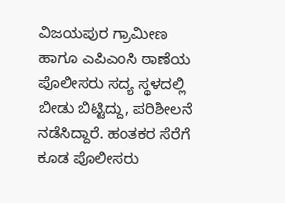ವಿಜಯಪುರ ಗ್ರಾಮೀಣ ಹಾಗೂ ಎಪಿಎಂಸಿ ಠಾಣೆಯ ಪೊಲೀಸರು ಸದ್ಯ ಸ್ಥಳದಲ್ಲಿ ಬೀಡು ಬಿಟ್ಟಿದ್ದು, ಪರಿಶೀಲನೆ ನಡೆಸಿದ್ದಾರೆ. ಹಂತಕರ ಸೆರೆಗೆ ಕೂಡ ಪೊಲೀಸರು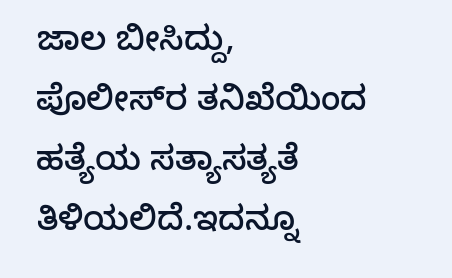ಜಾಲ ಬೀಸಿದ್ದು, ಪೊಲೀಸ್‌ರ ತನಿಖೆಯಿಂದ ಹತ್ಯೆಯ ಸತ್ಯಾಸತ್ಯತೆ ತಿಳಿಯಲಿದೆ.ಇದನ್ನೂ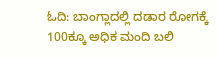ಓದಿ: ಬಾಂಗ್ಲಾದಲ್ಲಿ ದಡಾರ ರೋಗಕ್ಕೆ 100ಕ್ಕೂ ಅಧಿಕ ಮಂದಿ ಬಲಿ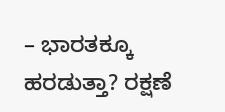– ಭಾರತಕ್ಕೂ ಹರಡುತ್ತಾ? ರಕ್ಷಣೆ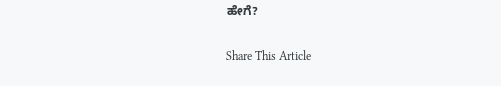ಹೇಗೆ?

Share This Article